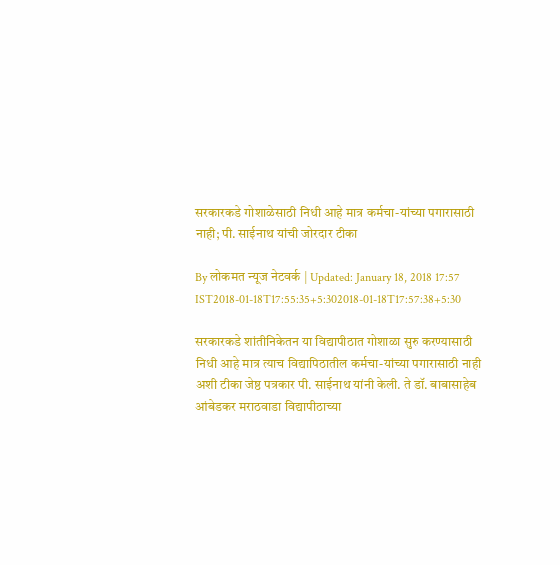सरकारकडे गोशाळेसाठी निधी आहे मात्र कर्मचा-यांच्या पगारासाठी नाही; पी. साईनाथ यांची जोरदार टीका

By लोकमत न्यूज नेटवर्क | Updated: January 18, 2018 17:57 IST2018-01-18T17:55:35+5:302018-01-18T17:57:38+5:30

सरकारकडे शांतीनिकेतन या विद्यापीठात गोशाळा सुरु करण्यासाठी निधी आहे मात्र त्याच विद्यापिठातील कर्मचा-यांच्या पगारासाठी नाही अशी टीका जेष्ठ पत्रकार पी. साईनाथ यांनी केली. ते डॉ. बाबासाहेब आंबेडकर मराठवाडा विद्यापीठाच्या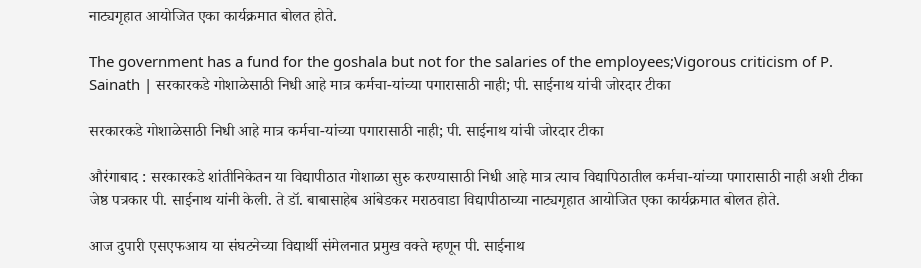नाट्यगृहात आयोजित एका कार्यक्रमात बोलत होते.

The government has a fund for the goshala but not for the salaries of the employees;Vigorous criticism of P. Sainath | सरकारकडे गोशाळेसाठी निधी आहे मात्र कर्मचा-यांच्या पगारासाठी नाही; पी. साईनाथ यांची जोरदार टीका

सरकारकडे गोशाळेसाठी निधी आहे मात्र कर्मचा-यांच्या पगारासाठी नाही; पी. साईनाथ यांची जोरदार टीका

औरंगाबाद : सरकारकडे शांतीनिकेतन या विद्यापीठात गोशाळा सुरु करण्यासाठी निधी आहे मात्र त्याच विद्यापिठातील कर्मचा-यांच्या पगारासाठी नाही अशी टीका जेष्ठ पत्रकार पी. साईनाथ यांनी केली. ते डॉ. बाबासाहेब आंबेडकर मराठवाडा विद्यापीठाच्या नाट्यगृहात आयोजित एका कार्यक्रमात बोलत होते.

आज दुपारी एसएफआय या संघटनेच्या विद्यार्थी संमेलनात प्रमुख वक्ते म्हणून पी. साईनाथ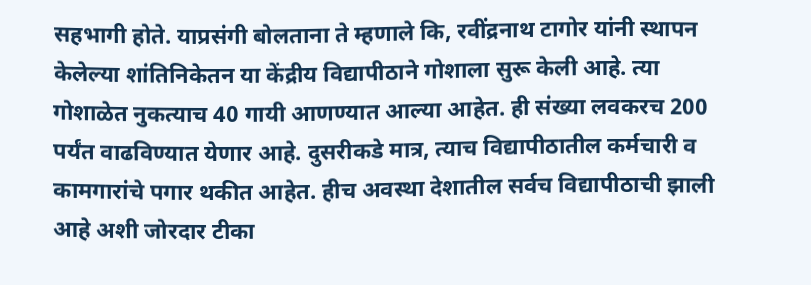सहभागी होते. याप्रसंगी बोलताना ते म्हणाले कि, रवींद्रनाथ टागोर यांनी स्थापन केलेल्या शांतिनिकेतन या केंद्रीय विद्यापीठाने गोशाला सुरू केली आहे. त्या गोशाळेत नुकत्याच 40 गायी आणण्यात आल्या आहेत. ही संख्या लवकरच 200 पर्यंत वाढविण्यात येणार आहे. दुसरीकडे मात्र, त्याच विद्यापीठातील कर्मचारी व कामगारांचे पगार थकीत आहेत. हीच अवस्था देशातील सर्वच विद्यापीठाची झाली आहे अशी जोरदार टीका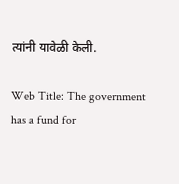त्यांनी यावेळी केली.

Web Title: The government has a fund for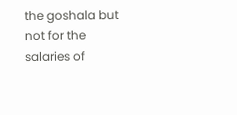the goshala but not for the salaries of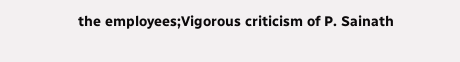the employees;Vigorous criticism of P. Sainath